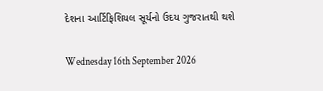દેશના આર્ટિફિશિયલ સૂર્યનો ઉદય ગુજરાતથી થશે

Wednesday 16th September 2026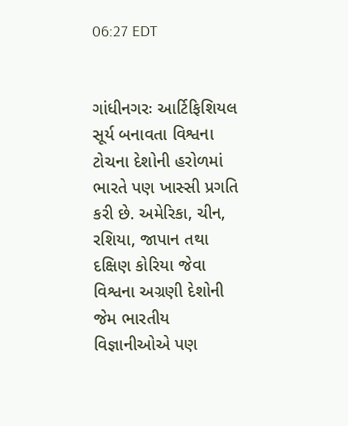06:27 EDT


ગાંધીનગરઃ આર્ટિફિશિયલ સૂર્ય બનાવતા વિશ્વના ટોચના દેશોની હરોળમાં ભારતે પણ ખાસ્સી પ્રગતિ કરી છે. અમેરિકા, ચીન, રશિયા, જાપાન તથા દક્ષિણ કોરિયા જેવા વિશ્વના અગ્રણી દેશોની જેમ ભારતીય વિજ્ઞાનીઓએ પણ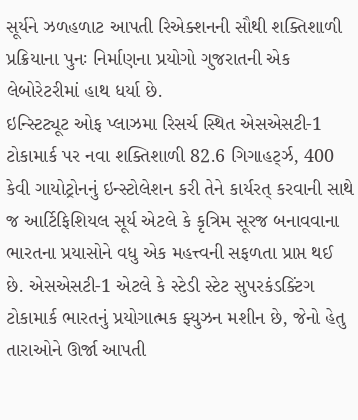સૂર્યને ઝળહળાટ આપતી રિએક્શનની સૌથી શક્તિશાળી પ્રક્રિયાના પુનઃ નિર્માણના પ્રયોગો ગુજરાતની એક લેબોરેટરીમાં હાથ ધર્યા છે.
ઇન્સ્ટિટ્યૂટ ઓફ પ્લાઝમા રિસર્ચ સ્થિત એસએસટી-1 ટોકામાર્ક પર નવા શક્તિશાળી 82.6 ગિગાહર્ટ્ઝ, 400 કેવી ગાયોટ્રોનનું ઇન્સ્ટોલેશન કરી તેને કાર્યરત્ કરવાની સાથે જ આર્ટિફિશિયલ સૂર્ય એટલે કે કૃત્રિમ સૂરજ બનાવવાના ભારતના પ્રયાસોને વધુ એક મહત્ત્વની સફળતા પ્રાપ્ત થઈ છે. એસએસટી-1 એટલે કે સ્ટેડી સ્ટેટ સુપરકંડક્ટિંગ ટોકામાર્ક ભારતનું પ્રયોગાત્મક ફ્યુઝન મશીન છે, જેનો હેતુ તારાઓને ઊર્જા આપતી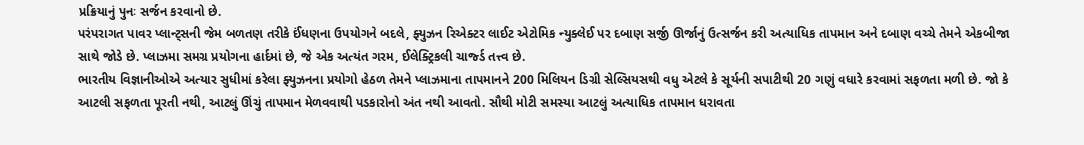પ્રક્રિયાનું પુનઃ સર્જન કરવાનો છે.
પરંપરાગત પાવર પ્લાન્ટ્સની જેમ બળતણ તરીકે ઈંધણના ઉપયોગને બદલે, ફ્યુઝન રિએક્ટર લાઈટ એટોમિક ન્યુક્લેઈ પર દબાણ સર્જી ઊર્જાનું ઉત્સર્જન કરી અત્યાધિક તાપમાન અને દબાણ વચ્ચે તેમને એકબીજા સાથે જોડે છે. પ્લાઝમા સમગ્ર પ્રયોગના હાર્દમાં છે, જે એક અત્યંત ગરમ, ઈલેક્ટ્રિકલી ચાર્જ્ડ તત્ત્વ છે.
ભારતીય વિજ્ઞાનીઓએ અત્યાર સુધીમાં કરેલા ફ્યુઝનના પ્રયોગો હેઠળ તેમને પ્લાઝમાના તાપમાનને 200 મિલિયન ડિગ્રી સેલ્સિયસથી વધુ એટલે કે સૂર્યની સપાટીથી 20 ગણું વધારે કરવામાં સફળતા મળી છે. જો કે આટલી સફળતા પૂરતી નથી, આટલું ઊંચું તાપમાન મેળવવાથી પડકારોનો અંત નથી આવતો. સૌથી મોટી સમસ્યા આટલું અત્યાધિક તાપમાન ધરાવતા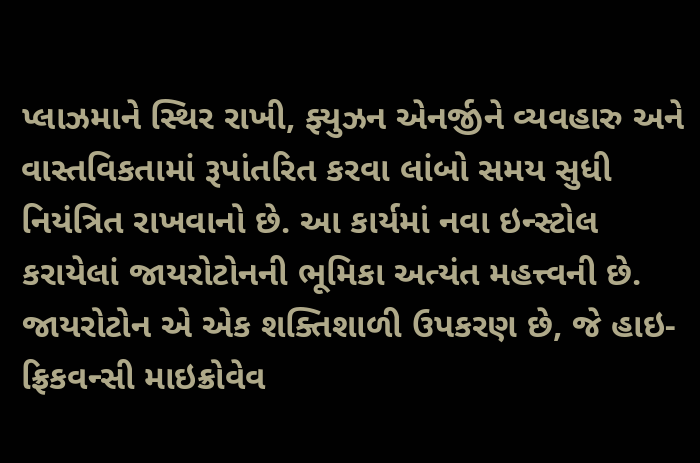પ્લાઝમાને સ્થિર રાખી, ફ્યુઝન એનર્જીને વ્યવહારુ અને વાસ્તવિકતામાં રૂપાંતરિત કરવા લાંબો સમય સુધી નિયંત્રિત રાખવાનો છે. આ કાર્યમાં નવા ઇન્સ્ટોલ કરાયેલાં જાયરોટોનની ભૂમિકા અત્યંત મહત્ત્વની છે. જાયરોટોન એ એક શક્તિશાળી ઉપકરણ છે, જે હાઇ-ફ્રિકવન્સી માઇક્રોવેવ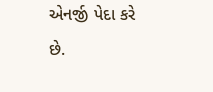એનર્જી પેદા કરે છે.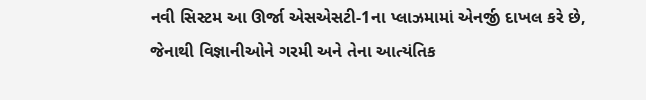નવી સિસ્ટમ આ ઊર્જા એસએસટી-1ના પ્લાઝમામાં એનર્જી દાખલ કરે છે, જેનાથી વિજ્ઞાનીઓને ગરમી અને તેના આત્યંતિક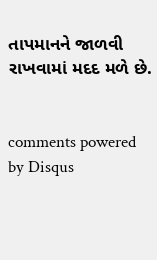તાપમાનને જાળવી રાખવામાં મદદ મળે છે.


comments powered by Disqus